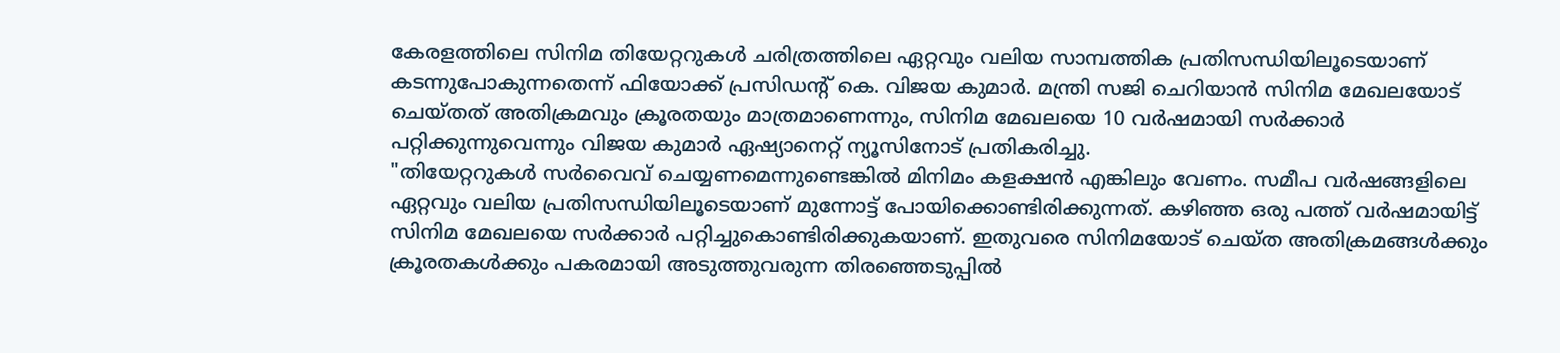കേരളത്തിലെ സിനിമ തിയേറ്ററുകൾ ചരിത്രത്തിലെ ഏറ്റവും വലിയ സാമ്പത്തിക പ്രതിസന്ധിയിലൂടെയാണ് കടന്നുപോകുന്നതെന്ന് ഫിയോക്ക് പ്രസിഡന്റ് കെ. വിജയ കുമാർ. മന്ത്രി സജി ചെറിയാൻ സിനിമ മേഖലയോട് ചെയ്തത് അതിക്രമവും ക്രൂരതയും മാത്രമാണെന്നും, സിനിമ മേഖലയെ 10 വർഷമായി സർക്കാർ പറ്റിക്കുന്നുവെന്നും വിജയ കുമാർ ഏഷ്യാനെറ്റ് ന്യൂസിനോട് പ്രതികരിച്ചു.
"തിയേറ്ററുകൾ സർവൈവ് ചെയ്യണമെന്നുണ്ടെങ്കിൽ മിനിമം കളക്ഷൻ എങ്കിലും വേണം. സമീപ വർഷങ്ങളിലെ ഏറ്റവും വലിയ പ്രതിസന്ധിയിലൂടെയാണ് മുന്നോട്ട് പോയിക്കൊണ്ടിരിക്കുന്നത്. കഴിഞ്ഞ ഒരു പത്ത് വർഷമായിട്ട് സിനിമ മേഖലയെ സർക്കാർ പറ്റിച്ചുകൊണ്ടിരിക്കുകയാണ്. ഇതുവരെ സിനിമയോട് ചെയ്ത അതിക്രമങ്ങൾക്കും ക്രൂരതകൾക്കും പകരമായി അടുത്തുവരുന്ന തിരഞ്ഞെടുപ്പിൽ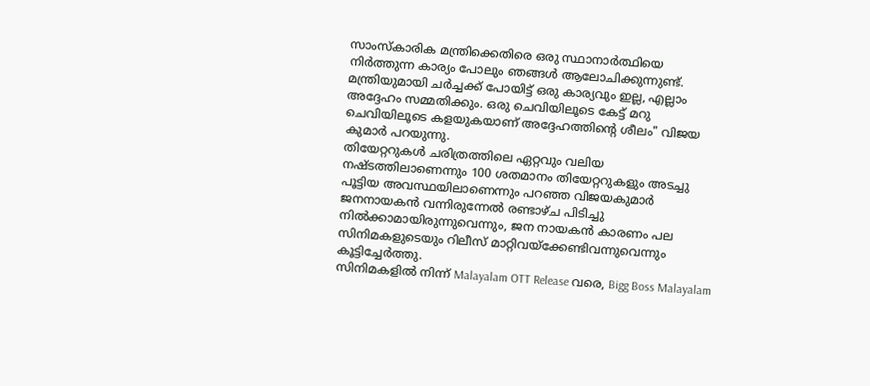സാംസ്കാരിക മന്ത്രിക്കെതിരെ ഒരു സ്ഥാനാർത്ഥിയെ നിർത്തുന്ന കാര്യം പോലും ഞങ്ങൾ ആലോചിക്കുന്നുണ്ട്. മന്ത്രിയുമായി ചർച്ചക്ക് പോയിട്ട് ഒരു കാര്യവും ഇല്ല, എല്ലാം അദ്ദേഹം സമ്മതിക്കും. ഒരു ചെവിയിലൂടെ കേട്ട് മറു ചെവിയിലൂടെ കളയുകയാണ് അദ്ദേഹത്തിന്റെ ശീലം" വിജയ കുമാർ പറയുന്നു.
തിയേറ്ററുകൾ ചരിത്രത്തിലെ ഏറ്റവും വലിയ നഷ്ടത്തിലാണെന്നും 100 ശതമാനം തിയേറ്ററുകളും അടച്ചു പൂട്ടിയ അവസ്ഥയിലാണെന്നും പറഞ്ഞ വിജയകുമാർ ജനനായകൻ വന്നിരുന്നേൽ രണ്ടാഴ്ച പിടിച്ചു നിൽക്കാമായിരുന്നുവെന്നും, ജന നായകൻ കാരണം പല സിനിമകളുടെയും റിലീസ് മാറ്റിവയ്ക്കേണ്ടിവന്നുവെന്നും കൂട്ടിച്ചേർത്തു.
സിനിമകളിൽ നിന്ന് Malayalam OTT Release വരെ, Bigg Boss Malayalam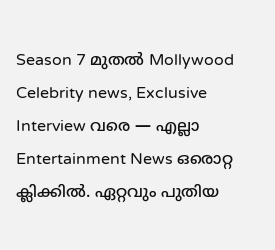Season 7 മുതൽ Mollywood Celebrity news, Exclusive Interview വരെ — എല്ലാ Entertainment News ഒരൊറ്റ ക്ലിക്കിൽ. ഏറ്റവും പുതിയ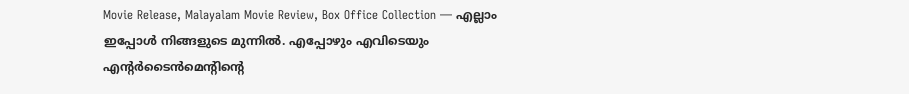Movie Release, Malayalam Movie Review, Box Office Collection — എല്ലാം ഇപ്പോൾ നിങ്ങളുടെ മുന്നിൽ. എപ്പോഴും എവിടെയും എന്റർടൈൻമെന്റിന്റെ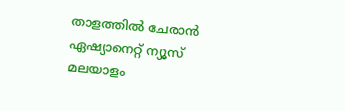താളത്തിൽ ചേരാൻ ഏഷ്യാനെറ്റ് ന്യൂസ് മലയാളം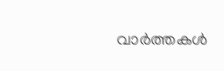വാർത്തകൾ